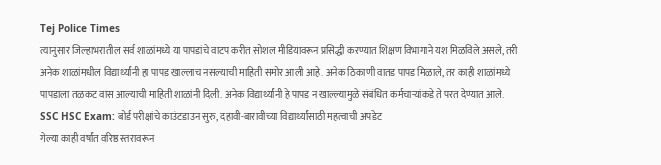Tej Police Times
त्यानुसार जिल्हाभरातील सर्व शाळांमध्ये या पापडांचे वाटप करीत सोशल मीडियावरून प्रसिद्धी करण्यात शिक्षण विभागाने यश मिळविले असले, तरी अनेक शाळांमधील विद्यार्थ्यांनी हा पापड खाल्लाच नसल्याची माहिती समोर आली आहे. अनेक ठिकाणी वातड पापड मिळाले, तर काही शाळांमध्ये पापडाला तळकट वास आल्याची माहिती शाळांनी दिली. अनेक विद्यार्थ्यांनी हे पापड न खाल्ल्यामुळे संबंधित कर्मचाऱ्यांकडे ते परत देण्यात आले.
SSC HSC Exam: बोर्ड परीक्षांचे काउंटडाउन सुरु, दहावी-बारावीच्या विद्यार्थ्यांसाठी महत्वाची अपडेट
गेल्या काही वर्षांत वरिष्ठ स्तरावरून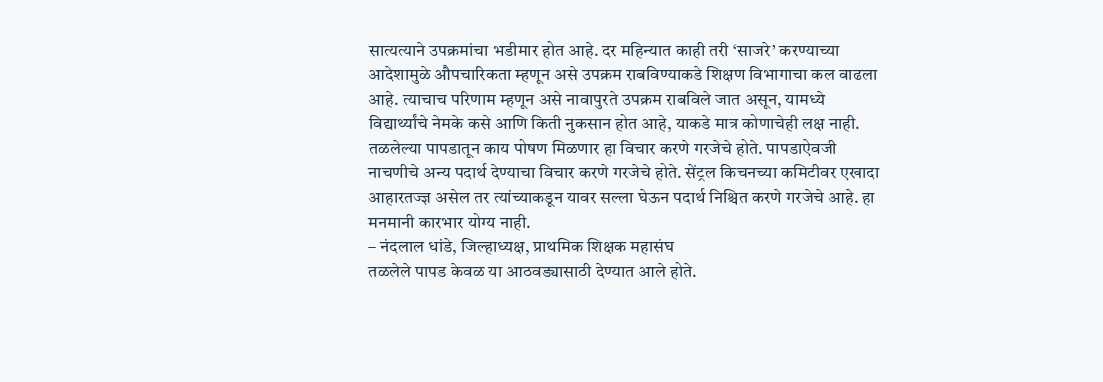सात्यत्याने उपक्रमांचा भडीमार होत आहे. दर महिन्यात काही तरी ‘साजरे’ करण्याच्या आदेशामुळे औपचारिकता म्हणून असे उपक्रम राबविण्याकडे शिक्षण विभागाचा कल वाढला आहे. त्याचाच परिणाम म्हणून असे नावापुरते उपक्रम राबविले जात असून, यामध्ये विद्यार्थ्यांचे नेमके कसे आणि किती नुकसान होत आहे, याकडे मात्र कोणाचेही लक्ष नाही.
तळलेल्या पापडातून काय पोषण मिळणार हा विचार करणे गरजेचे होते. पापडाऐवजी नाचणीचे अन्य पदार्थ देण्याचा विचार करणे गरजेचे होते. सेंट्रल किचनच्या कमिटीवर एखादा आहारतज्ज्ञ असेल तर त्यांच्याकडून यावर सल्ला घेऊन पदार्थ निश्चित करणे गरजेचे आहे. हा मनमानी कारभार योग्य नाही.
– नंदलाल धांडे, जिल्हाध्यक्ष, प्राथमिक शिक्षक महासंघ
तळलेले पापड केवळ या आठवड्यासाठी देण्यात आले होते.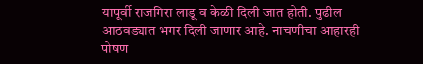यापूर्वी राजगिरा लाडू व केळी दिली जात होती. पुढील आठवड्यात भगर दिली जाणार आहे. नाचणीचा आहारही पोषण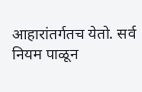आहारांतर्गतच येतो. सर्व नियम पाळून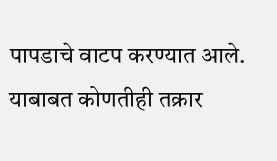पापडाचे वाटप करण्यात आले. याबाबत कोणतीही तक्रार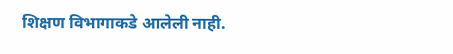शिक्षण विभागाकडे आलेली नाही.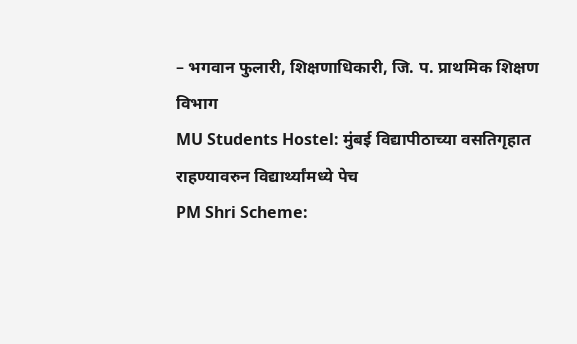– भगवान फुलारी, शिक्षणाधिकारी, जि. प. प्राथमिक शिक्षण विभाग
MU Students Hostel: मुंबई विद्यापीठाच्या वसतिगृहात राहण्यावरुन विद्यार्थ्यांमध्ये पेच
PM Shri Scheme: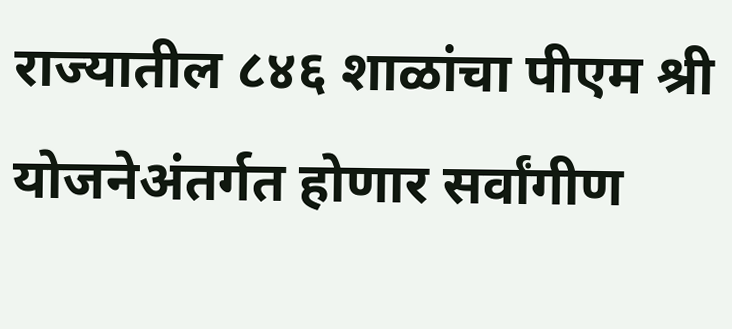राज्यातील ८४६ शाळांचा पीएम श्री योजनेअंतर्गत होणार सर्वांगीण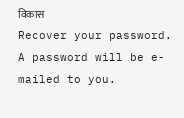विकास
Recover your password.
A password will be e-mailed to you.